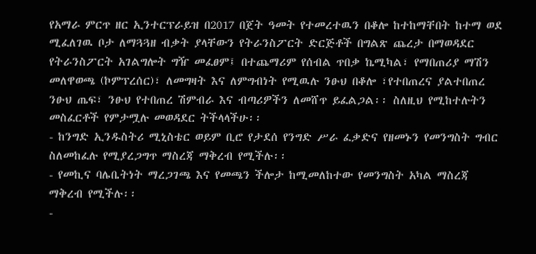የአማራ ምርጥ ዘር ኢንተርፕራይዝ በ2017 በጀት ዓመት የተመረተዉን በቆሎ ከተከማቸበት ከተማ ወደ ሚፈለገዉ ቦታ ለማጓጓዘ ብቃት ያላቸውን የትራንስፖርት ድርጅቶች በግልጽ ጨረታ በማወዳደር የትራንስፖርት አገልግሎት ግዥ መፈፀም፤ በተጨማሪም የሰብል ጥበቃ ኬሚካል፣ የማበጠሪያ ማሽን መለዋወጫ (ኮምፕረሰር)፣ ለመግዛት እና ለምግብነት የሚዉሉ ንፁህ በቆሎ ፣የተበጠረና ያልተበጠረ ንፁህ ጤፍ፣ ንፁህ የተበጠረ ሽምብራ እና ብጣሪዎችን ለመሸጥ ይፈልጋል፡፡ ስለዚህ የሚከተሉትን መስፈርቶች የምታሟሉ መወዳደር ትችላላችሁ፡፡
- ከንግድ ኢንዱስትሪ ሚኒስቴር ወይም ቢሮ የታደሰ የንግድ ሥራ ፈቃድና የዘመኑን የመንግስት ግብር ስለመከፈሉ የሚያረጋግጥ ማስረጃ ማቅረብ የሚችሉ፡፡
- የመኪና ባሌቤትነት ማረጋገጫ እና የመጫን ችሎታ ከሚመለከተው የመንግስት አካል ማስረጃ ማቅረብ የሚችሉ፡፡
-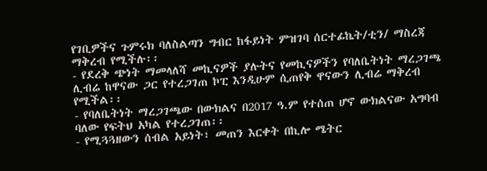የገቢዎችና ጉምሩክ ባለስልጣን ግብር ከፋይነት ምዝገባ ሰርተፊኬት/ቲን/ ማስረጃ ማቅረብ የሚችሉ፡፡
- የደረቅ ጭነት ማመላለሻ መኪናዎች ያሉትና የመኪናዎችን የባለቤትነት ማረጋገጫ ሊብሬ ከዋናው ጋር የተረጋገጠ ኮፒ እንዲሁም ሲጠየቅ ዋናውን ሊብሬ ማቅረብ የሚችል፡፡
- የባለቤትነት ማረጋገጫው በውክልና በ2017 ዓ.ም የተሰጠ ሆኖ ውክልናው አግባብ ባለው የፍትህ አካል የተረጋገጠ፡፡
- የሚጓጓዘውን ሰብል አይነት፣ መጠን እርቀት በኪሎ ሜትር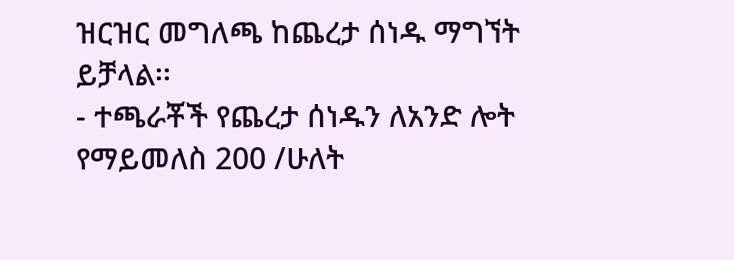ዝርዝር መግለጫ ከጨረታ ሰነዱ ማግኘት ይቻላል፡፡
- ተጫራቾች የጨረታ ሰነዱን ለአንድ ሎት የማይመለስ 200 /ሁለት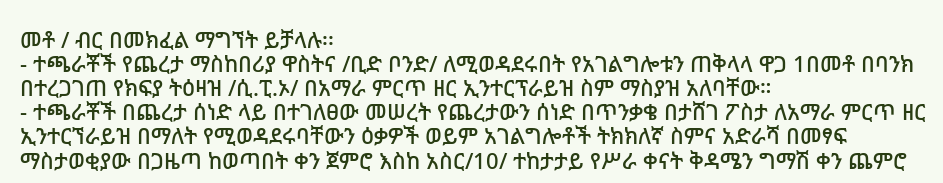መቶ / ብር በመክፈል ማግኘት ይቻላሉ፡፡
- ተጫራቾች የጨረታ ማስከበሪያ ዋስትና /ቢድ ቦንድ/ ለሚወዳደሩበት የአገልግሎቱን ጠቅላላ ዋጋ 1በመቶ በባንክ በተረጋገጠ የክፍያ ትዕዛዝ /ሲ.ፒ.ኦ/ በአማራ ምርጥ ዘር ኢንተርፕራይዝ ስም ማስያዝ አለባቸው።
- ተጫራቾች በጨረታ ሰነድ ላይ በተገለፀው መሠረት የጨረታውን ሰነድ በጥንቃቄ በታሸገ ፖስታ ለአማራ ምርጥ ዘር ኢንተርኘራይዝ በማለት የሚወዳደሩባቸውን ዕቃዎች ወይም አገልግሎቶች ትክክለኛ ስምና አድራሻ በመፃፍ ማስታወቂያው በጋዜጣ ከወጣበት ቀን ጀምሮ እስከ አስር/10/ ተከታታይ የሥራ ቀናት ቅዳሜን ግማሽ ቀን ጨምሮ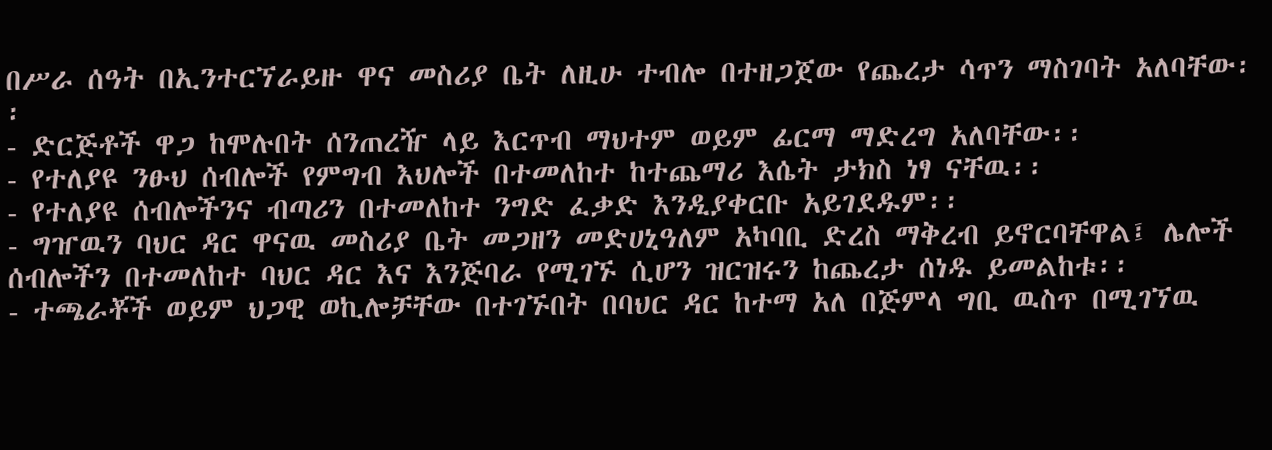በሥራ ሰዓት በኢንተርኘራይዙ ዋና መስሪያ ቤት ለዚሁ ተብሎ በተዘጋጀው የጨረታ ሳጥን ማስገባት አለባቸው፡፡
- ድርጅቶች ዋጋ ከሞሉበት ሰንጠረዥ ላይ እርጥብ ማህተም ወይም ፊርማ ማድረግ አለባቸው፡፡
- የተለያዩ ንፁህ ሰብሎች የምግብ እህሎች በተመለከተ ከተጨማሪ እሴት ታክስ ነፃ ናቸዉ፡፡
- የተለያዩ ሰብሎችንና ብጣሪን በተመለከተ ንግድ ፈቃድ እንዲያቀርቡ አይገደዱም፡፡
- ግዠዉን ባህር ዳር ዋናዉ መስሪያ ቤት መጋዘን መድሀኒዓለም አካባቢ ድረስ ማቅረብ ይኖርባቸዋል፤ ሌሎች ሰብሎችን በተመለከተ ባህር ዳር እና እንጅባራ የሚገኙ ሲሆን ዝርዝሩን ከጨረታ ሰነዱ ይመልከቱ፡፡
- ተጫራቾች ወይም ህጋዊ ወኪሎቻቸው በተገኙበት በባህር ዳር ከተማ አለ በጅምላ ግቢ ዉስጥ በሚገኘዉ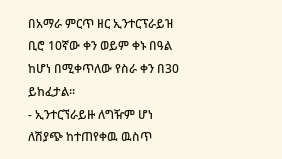በአማራ ምርጥ ዘር ኢንተርፕራይዝ ቢሮ 10ኛው ቀን ወይም ቀኑ በዓል ከሆነ በሚቀጥለው የስራ ቀን በ30 ይከፈታል፡፡
- ኢንተርኘራይዙ ለግዥም ሆነ ለሽያጭ ከተጠየቀዉ ዉስጥ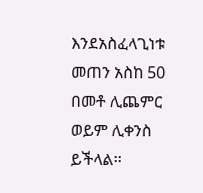እንደአስፈላጊነቱ መጠን አስከ 50 በመቶ ሊጨምር ወይም ሊቀንስ ይችላል፡፡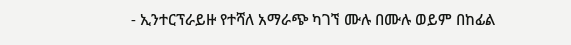- ኢንተርፕራይዙ የተሻለ አማራጭ ካገኘ ሙሉ በሙሉ ወይም በከፊል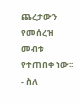ጨረታውን የመሰረዝ መብቱ የተጠበቀ ነው፡፡
- ስለ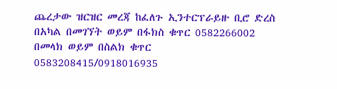ጨረታው ዝርዝር መረጃ ከፈለጉ ኢንተርፕራይዙ ቢሮ ድረስ በአካል በመገኘት ወይም በፋክስ ቁጥር 0582266002 በመላክ ወይም በስልክ ቁጥር 0583208415/0918016935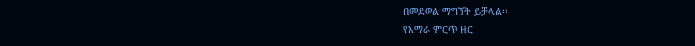በመደወል ማግኘት ይቻላል፡፡
የአማራ ምርጥ ዘር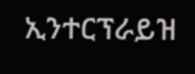ኢንተርፕራይዝ